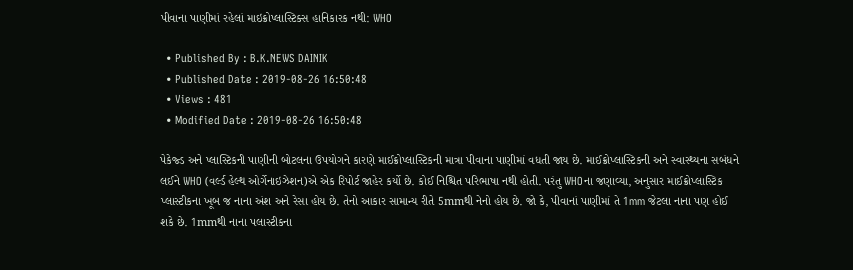પીવાના પાણીમાં રહેલાં માઇક્રોપ્લાસ્ટિક્સ હાનિકારક નથી: WHO

  • Published By : B.K.NEWS DAINIK
  • Published Date : 2019-08-26 16:50:48
  • Views : 481
  • Modified Date : 2019-08-26 16:50:48

પેકેજ્ડ અને પ્લાસ્ટિકની પાણીની બોટલના ઉપયોગને કારણે માઈક્રોપ્લાસ્ટિકની માત્રા પીવાના પાણીમાં વધતી જાય છે. માઈક્રોપ્લાસ્ટિકની અને સ્વાસ્થ્યના સબંધને લઈને WHO (વર્લ્ડ હેલ્થ ઓર્ગેનાઇઝેશન)એ એક રિપોર્ટ જાહેર કર્યો છે. કોઈ નિશ્ચિત પરિભાષા નથી હોતી. પરંતુ WHOના જણાવ્યા, અનુસાર માઈક્રોપ્લાસ્ટિક પ્લાસ્ટીકના ખૂબ જ નાના અંશ અને રેસા હોય છે. તેનો આકાર સામાન્ય રીતે 5mmથી નેનો હોય છે. જો કે, પીવાનાં પાણીમાં તે 1mm જેટલા નાના પણ હોઈ શકે છે. 1mmથી નાના પલાસ્ટીકના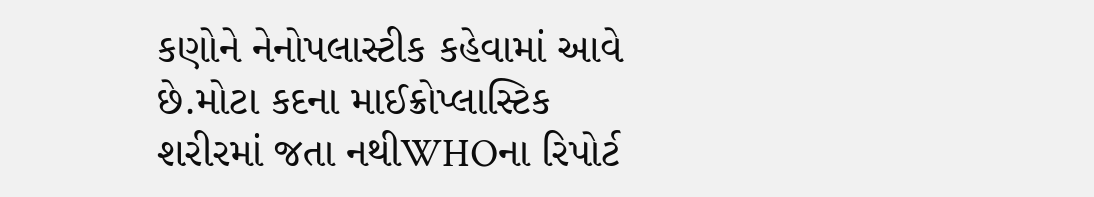કણોને નેનોપલાસ્ટીક કહેવામાં આવે છે.મોટા કદના માઈક્રોપ્લાસ્ટિક શરીરમાં જતા નથીWHOના રિપોર્ટ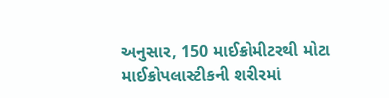અનુસાર, 150 માઈક્રોમીટરથી મોટા માઈક્રોપલાસ્ટીકની શરીરમાં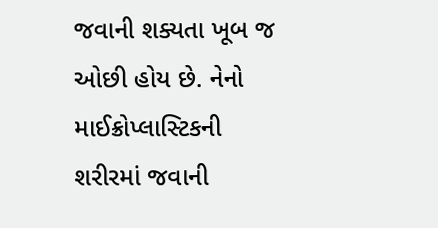જવાની શક્યતા ખૂબ જ ઓછી હોય છે. નેનો માઈક્રોપ્લાસ્ટિકની શરીરમાં જવાની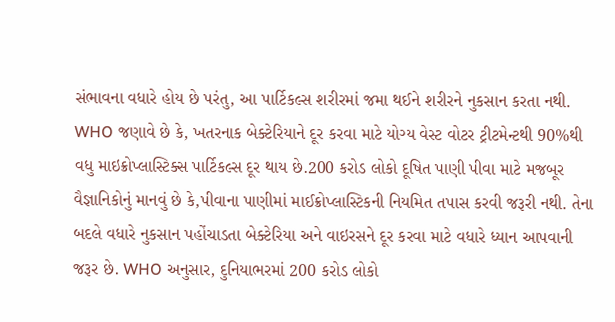સંભાવના વધારે હોય છે પરંતુ, આ પાર્ટિકલ્સ શરીરમાં જમા થઈને શરીરને નુકસાન કરતા નથી. WHO જણાવે છે કે, ખતરનાક બેક્ટેરિયાને દૂર કરવા માટે યોગ્ય વેસ્ટ વોટર ટ્રીટમેન્ટથી 90%થી વધુ માઇક્રોપ્લાસ્ટિક્સ પાર્ટિકલ્સ દૂર થાય છે.200 કરોડ લોકો દૂષિત પાણી પીવા માટે મજબૂર વૈજ્ઞાનિકોનું માનવું છે કે,પીવાના પાણીમાં માઈક્રોપ્લાસ્ટિકની નિયમિત તપાસ કરવી જરૂરી નથી. તેના બદલે વધારે નુકસાન પહોંચાડતા બેક્ટેરિયા અને વાઇરસને દૂર કરવા માટે વધારે ધ્યાન આપવાની જરૂર છે. WHO અનુસાર, દુનિયાભરમાં 200 કરોડ લોકો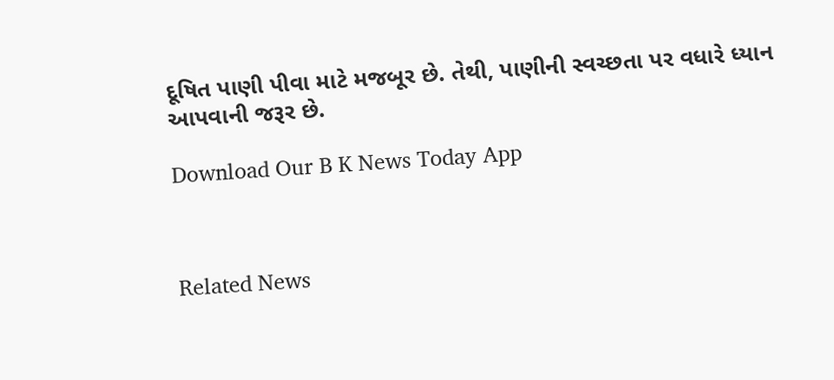દૂષિત પાણી પીવા માટે મજબૂર છે. તેથી, પાણીની સ્વચ્છતા પર વધારે ધ્યાન આપવાની જરૂર છે.

Download Our B K News Today App



Related News